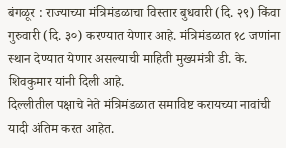बंगळूर : राज्याच्या मंत्रिमंडळाचा विस्तार बुधवारी (दि. २९) किंवा गुरुवारी (दि. ३०) करण्यात येणार आहे. मंत्रिमंडळात १८ जणांना स्थान देण्यात येणार असल्याची माहिती मुख्यमंत्री डी. के. शिवकुमार यांनी दिली आहे.
दिल्लीतील पक्षाचे नेते मंत्रिमंडळात समाविष्ट करायच्या नावांची यादी अंतिम करत आहेत.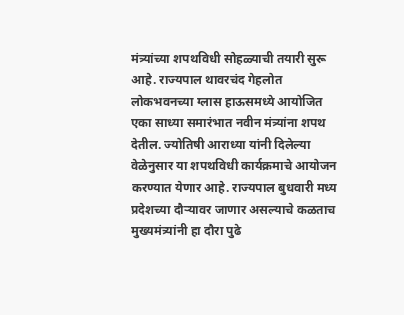मंत्र्यांच्या शपथविधी सोहळ्याची तयारी सुरू आहे. राज्यपाल थावरचंद गेहलोत लोकभवनच्या ग्लास हाऊसमध्ये आयोजित एका साध्या समारंभात नवीन मंत्र्यांना शपथ देतील. ज्योतिषी आराध्या यांनी दिलेल्या वेळेनुसार या शपथविधी कार्यक्रमाचे आयोजन करण्यात येणार आहे. राज्यपाल बुधवारी मध्य प्रदेशच्या दौऱ्यावर जाणार असल्याचे कळताच मुख्यमंत्र्यांनी हा दौरा पुढे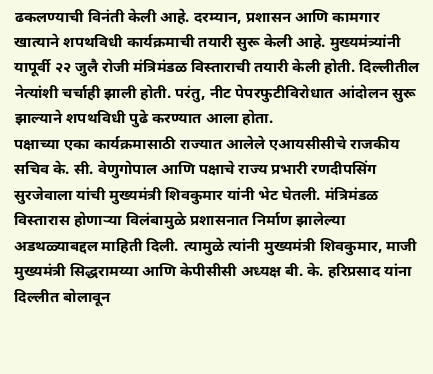ढकलण्याची विनंती केली आहे. दरम्यान, प्रशासन आणि कामगार खात्याने शपथविधी कार्यक्रमाची तयारी सुरू केली आहे. मुख्यमंत्र्यांनी यापूर्वी २२ जुलै रोजी मंत्रिमंडळ विस्ताराची तयारी केली होती. दिल्लीतील नेत्यांशी चर्चाही झाली होती. परंतु, नीट पेपरफुटीविरोधात आंदोलन सुरू झाल्याने शपथविधी पुढे करण्यात आला होता.
पक्षाच्या एका कार्यक्रमासाठी राज्यात आलेले एआयसीसीचे राजकीय सचिव के. सी. वेणुगोपाल आणि पक्षाचे राज्य प्रभारी रणदीपसिंग सुरजेवाला यांची मुख्यमंत्री शिवकुमार यांनी भेट घेतली. मंत्रिमंडळ विस्तारास होणाऱ्या विलंबामुळे प्रशासनात निर्माण झालेल्या अडथळ्याबद्दल माहिती दिली. त्यामुळे त्यांनी मुख्यमंत्री शिवकुमार, माजी मुख्यमंत्री सिद्धरामय्या आणि केपीसीसी अध्यक्ष बी. के. हरिप्रसाद यांना दिल्लीत बोलावून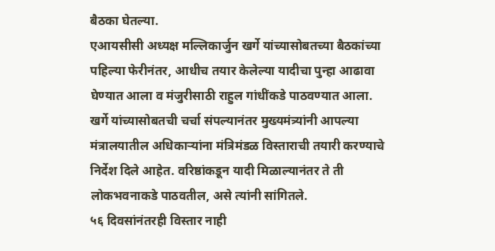बैठका घेतल्या.
एआयसीसी अध्यक्ष मल्लिकार्जुन खर्गे यांच्यासोबतच्या बैठकांच्या पहिल्या फेरीनंतर, आधीच तयार केलेल्या यादीचा पुन्हा आढावा घेण्यात आला व मंजुरीसाठी राहुल गांधींकडे पाठवण्यात आला. खर्गे यांच्यासोबतची चर्चा संपल्यानंतर मुख्यमंत्र्यांनी आपल्या मंत्रालयातील अधिकाऱ्यांना मंत्रिमंडळ विस्ताराची तयारी करण्याचे निर्देश दिले आहेत. वरिष्ठांकडून यादी मिळाल्यानंतर ते ती लोकभवनाकडे पाठवतील, असे त्यांनी सांगितले.
५६ दिवसांनंतरही विस्तार नाही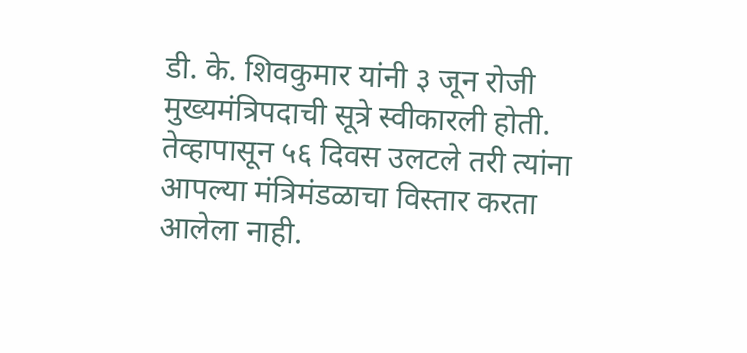डी. के. शिवकुमार यांनी ३ जून रोजी मुख्यमंत्रिपदाची सूत्रे स्वीकारली होती. तेव्हापासून ५६ दिवस उलटले तरी त्यांना आपल्या मंत्रिमंडळाचा विस्तार करता आलेला नाही.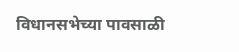विधानसभेच्या पावसाळी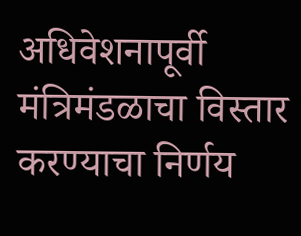अधिवेशनापूर्वी मंत्रिमंडळाचा विस्तार करण्याचा निर्णय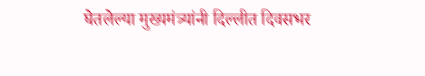घेतलेल्या मुख्यमंत्र्यांनी दिल्लीत दिवसभर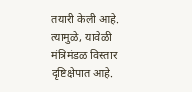तयारी केली आहे. त्यामुळे, यावेळी मंत्रिमंडळ विस्तार दृष्टिक्षेपात आहे.